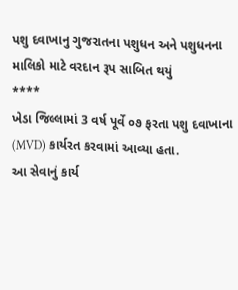પશુ દવાખાનુ ગુજરાતના પશુધન અને પશુધનના માલિકો માટે વરદાન રૂપ સાબિત થયું
****
ખેડા જિલ્લામાં 3 વર્ષ પૂર્વે ૦૭ ફરતા પશુ દવાખાના (MVD) કાર્યરત કરવામાં આવ્યા હતા.
આ સેવાનું કાર્ય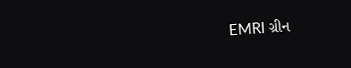EMRI ગ્રીન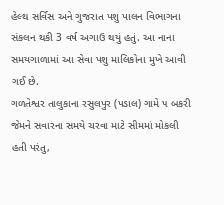હેલ્થ સર્વિસ અને ગુજરાત પશુ પાલન વિભાગના સંકલન થકી 3 વર્ષ અગાઉ થયું હતું. આ નાના સમયગાળામાં આ સેવા પશુ માલિકોના મુખે આવી ગઈ છે.
ગળતેશ્વર તાલુકાના રસુલપુર (પડાલ) ગામે ૫ બકરી જેમને સવારના સમયે ચરવા માટે સીમમાં મોકલી હતી પરંતુ,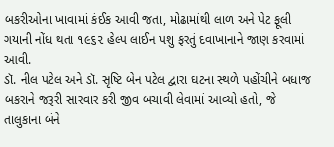બકરીઓના ખાવામાં કંઈક આવી જતા, મોઢામાંથી લાળ અને પેટ ફૂલી ગયાની નોંધ થતા ૧૯૬૨ હેલ્પ લાઈન પશુ ફરતું દવાખાનાને જાણ કરવામાં આવી.
ડૉ. નીલ પટેલ અને ડૉ. સૃષ્ટિ બેન પટેલ દ્વારા ઘટના સ્થળે પહોંચીને બધાજ બકરાને જરૂરી સારવાર કરી જીવ બચાવી લેવામાં આવ્યો હતો, જે તાલુકાના બંને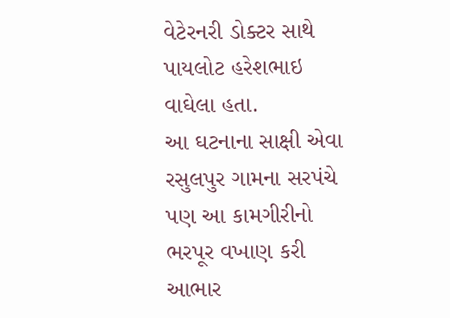વેટેરનરી ડોક્ટર સાથે પાયલોટ હરેશભાઇ વાઘેલા હતા.
આ ઘટનાના સાક્ષી એવા રસુલપુર ગામના સરપંચે પણ આ કામગીરીનો ભરપૂર વખાણ કરી આભાર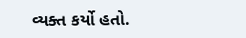વ્યક્ત કર્યો હતો.